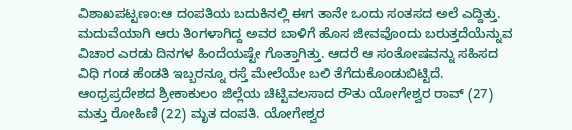ವಿಶಾಖಪಟ್ಟಣಂ:ಆ ದಂಪತಿಯ ಬದುಕಿನಲ್ಲಿ ಈಗ ತಾನೇ ಒಂದು ಸಂತಸದ ಅಲೆ ಎದ್ದಿತ್ತು. ಮದುವೆಯಾಗಿ ಆರು ತಿಂಗಳಾಗಿದ್ದ ಅವರ ಬಾಳಿಗೆ ಹೊಸ ಜೀವವೊಂದು ಬರುತ್ತದೆಯೆನ್ನುವ ವಿಚಾರ ಎರಡು ದಿನಗಳ ಹಿಂದೆಯಷ್ಟೇ ಗೊತ್ತಾಗಿತ್ತು. ಆದರೆ ಆ ಸಂತೋಷವನ್ನು ಸಹಿಸದ ವಿಧಿ ಗಂಡ ಹೆಂಡತಿ ಇಬ್ಬರನ್ನೂ ರಸ್ತೆ ಮೇಲೆಯೇ ಬಲಿ ತೆಗೆದುಕೊಂಡುಬಿಟ್ಟಿದೆ.
ಆಂಧ್ರಪ್ರದೇಶದ ಶ್ರೀಕಾಕುಲಂ ಜಿಲ್ಲೆಯ ಚಿಟ್ಟಿವಲಸಾದ ರೌತು ಯೋಗೇಶ್ವರ ರಾವ್ (27) ಮತ್ತು ರೋಹಿಣಿ (22) ಮೃತ ದಂಪತಿ. ಯೋಗೇಶ್ವರ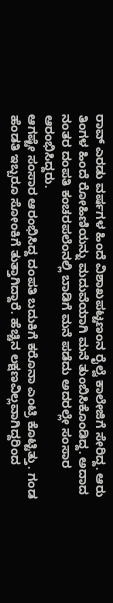ರಾವ್ ಎರಡು ವರ್ಷಗಳ ಹಿಂದೆ ವಿಶಾಖಪಟ್ಟಣಂನ ರೈಲ್ವೆ ಕಾಲೇಜಿಗೆ ಸೇರಿದ್ದ. ಆರು ತಿಂಗಳ ಹಿಂದೆ ರೋಹಿಣಿಯನ್ನು ಮದುವೆಯಾಗಿ ಮನೆ ತುಂಬಿಸಿಕೊಂಡಿದ್ದ. ಅದಾದ ನಂತರ ದಂಪತಿ ಕಂಚರಪಲೆಂನಲ್ಲಿ ಬಾಡಿಗೆ ಮನೆ ಪಡೆದು ಅದರಲ್ಲೇ ಸಂಸಾರ ಆರಂಭಿಸಿದ್ದರು.
ಆಗಷ್ಟೇ ಸಂಸಾರ ಆರಂಭಿಸಿದ್ದ ದಂಪತಿ ಬದುಕಿಗೆ ಕರೊನಾ ಎಂಟ್ರಿ ಕೊಟ್ಟಿತ್ತು. ಗಂಡ ಹೆಂಡತಿ ಇಬ್ಬರೂ ಸೋಂಕಿಗೆ ತುತ್ತಾಗಿದ್ದಾರೆ. ಹೆಚ್ಚಿನ ಲಕ್ಷಣವಿಲ್ಲವಾಗಿದ್ದರಿಂದ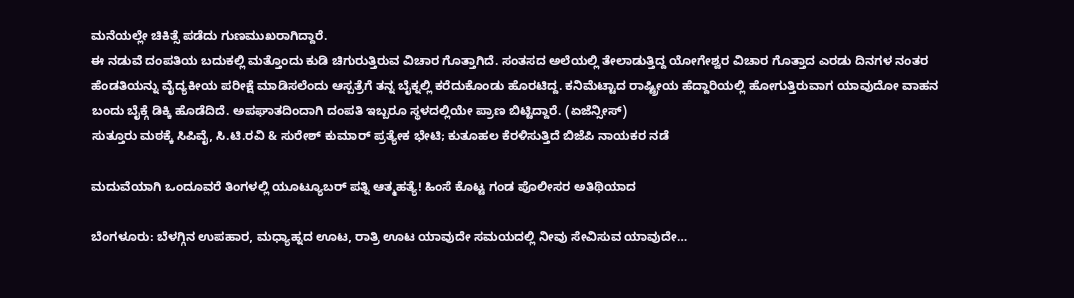ಮನೆಯಲ್ಲೇ ಚಿಕಿತ್ಸೆ ಪಡೆದು ಗುಣಮುಖರಾಗಿದ್ದಾರೆ.
ಈ ನಡುವೆ ದಂಪತಿಯ ಬದುಕಲ್ಲಿ ಮತ್ತೊಂದು ಕುಡಿ ಚಿಗುರುತ್ತಿರುವ ವಿಚಾರ ಗೊತ್ತಾಗಿದೆ. ಸಂತಸದ ಅಲೆಯಲ್ಲಿ ತೇಲಾಡುತ್ತಿದ್ದ ಯೋಗೇಶ್ವರ ವಿಚಾರ ಗೊತ್ತಾದ ಎರಡು ದಿನಗಳ ನಂತರ ಹೆಂಡತಿಯನ್ನು ವೈದ್ಯಕೀಯ ಪರೀಕ್ಷೆ ಮಾಡಿಸಲೆಂದು ಆಸ್ಪತ್ರೆಗೆ ತನ್ನ ಬೈಕ್ನಲ್ಲಿ ಕರೆದುಕೊಂಡು ಹೊರಟಿದ್ದ. ಕನಿಮೆಟ್ಟಾದ ರಾಷ್ಟ್ರೀಯ ಹೆದ್ದಾರಿಯಲ್ಲಿ ಹೋಗುತ್ತಿರುವಾಗ ಯಾವುದೋ ವಾಹನ ಬಂದು ಬೈಕ್ಗೆ ಡಿಕ್ಕಿ ಹೊಡೆದಿದೆ. ಅಪಘಾತದಿಂದಾಗಿ ದಂಪತಿ ಇಬ್ಬರೂ ಸ್ಥಳದಲ್ಲಿಯೇ ಪ್ರಾಣ ಬಿಟ್ಟಿದ್ದಾರೆ. (ಏಜೆನ್ಸೀಸ್)
ಸುತ್ತೂರು ಮಠಕ್ಕೆ ಸಿಪಿವೈ, ಸಿ.ಟಿ.ರವಿ & ಸುರೇಶ್ ಕುಮಾರ್ ಪ್ರತ್ಯೇಕ ಭೇಟಿ; ಕುತೂಹಲ ಕೆರಳಿಸುತ್ತಿದೆ ಬಿಜೆಪಿ ನಾಯಕರ ನಡೆ

ಮದುವೆಯಾಗಿ ಒಂದೂವರೆ ತಿಂಗಳಲ್ಲಿ ಯೂಟ್ಯೂಬರ್ ಪತ್ನಿ ಆತ್ಮಹತ್ಯೆ! ಹಿಂಸೆ ಕೊಟ್ಟ ಗಂಡ ಪೊಲೀಸರ ಅತಿಥಿಯಾದ

ಬೆಂಗಳೂರು: ಬೆಳಗ್ಗಿನ ಉಪಹಾರ, ಮಧ್ಯಾಹ್ನದ ಊಟ, ರಾತ್ರಿ ಊಟ ಯಾವುದೇ ಸಮಯದಲ್ಲಿ ನೀವು ಸೇವಿಸುವ ಯಾವುದೇ…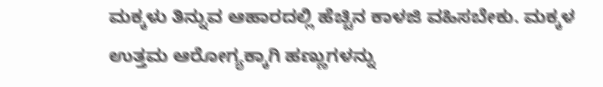ಮಕ್ಕಳು ತಿನ್ನುವ ಆಹಾರದಲ್ಲಿ ಹೆಚ್ಚಿನ ಕಾಳಜಿ ವಹಿಸಬೇಕು. ಮಕ್ಕಳ ಉತ್ತಮ ಆರೋಗ್ಯಕ್ಕಾಗಿ ಹಣ್ಣುಗಳನ್ನು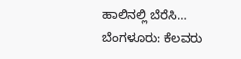ಹಾಲಿನಲ್ಲಿ ಬೆರೆಸಿ…
ಬೆಂಗಳೂರು: ಕೆಲವರು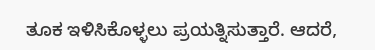ತೂಕ ಇಳಿಸಿಕೊಳ್ಳಲು ಪ್ರಯತ್ನಿಸುತ್ತಾರೆ. ಆದರೆ,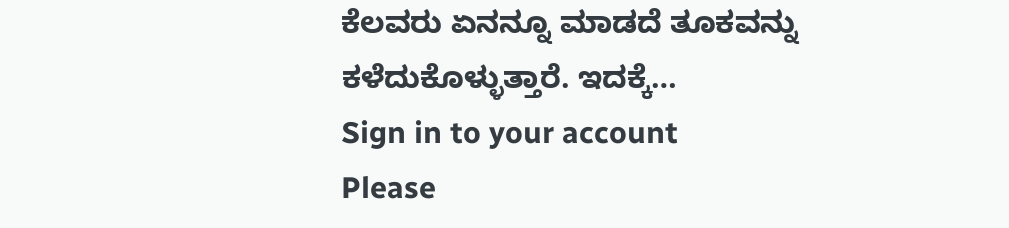ಕೆಲವರು ಏನನ್ನೂ ಮಾಡದೆ ತೂಕವನ್ನು ಕಳೆದುಕೊಳ್ಳುತ್ತಾರೆ. ಇದಕ್ಕೆ…
Sign in to your account
Please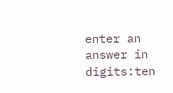enter an answer in digits:ten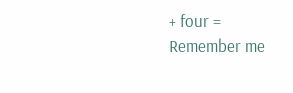+ four =
Remember me